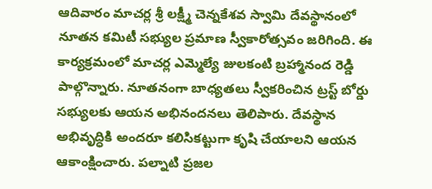ఆదివారం మాచర్ల శ్రీ లక్ష్మీ చెన్నకేశవ స్వామి దేవస్థానంలో నూతన కమిటీ సభ్యుల ప్రమాణ స్వీకారోత్సవం జరిగింది. ఈ కార్యక్రమంలో మాచర్ల ఎమ్మెల్యే జులకంటి బ్రహ్మానంద రెడ్డి పాల్గొన్నారు. నూతనంగా బాధ్యతలు స్వీకరించిన ట్రస్ట్ బోర్డు సభ్యులకు ఆయన అభినందనలు తెలిపారు. దేవస్థాన అభివృద్ధికి అందరూ కలిసికట్టుగా కృషి చేయాలని ఆయన ఆకాంక్షించారు. పల్నాటి ప్రజల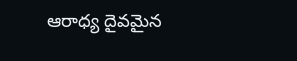ఆరాధ్య దైవమైన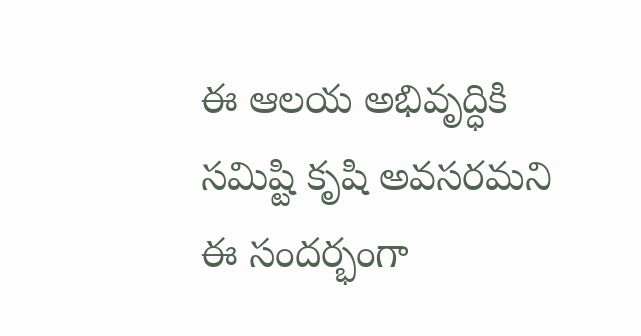ఈ ఆలయ అభివృద్ధికి సమిష్టి కృషి అవసరమని ఈ సందర్భంగా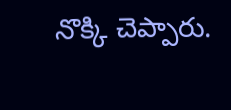నొక్కి చెప్పారు.